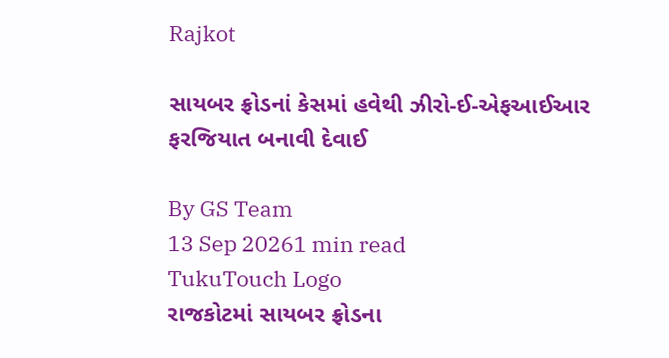Rajkot

સાયબર ફ્રોડનાં કેસમાં હવેથી ઝીરો-ઈ-એફઆઈઆર ફરજિયાત બનાવી દેવાઈ

By GS Team
13 Sep 20261 min read
TukuTouch Logo
રાજકોટમાં સાયબર ફ્રોડના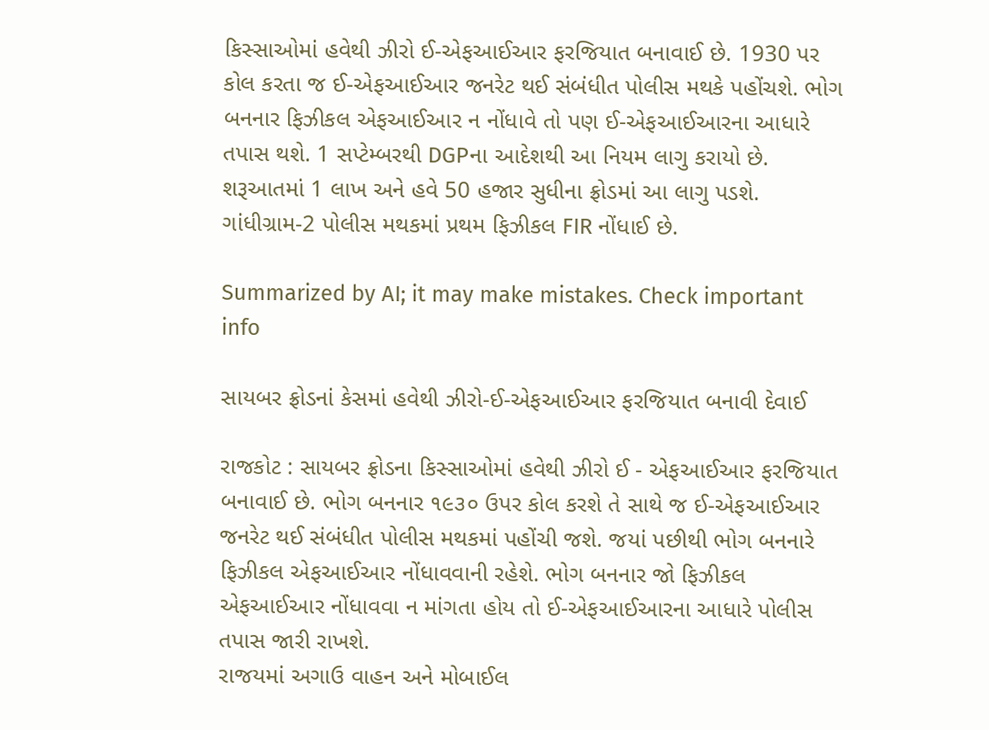કિસ્સાઓમાં હવેથી ઝીરો ઈ-એફઆઈઆર ફરજિયાત બનાવાઈ છે. 1930 પર કોલ કરતા જ ઈ-એફઆઈઆર જનરેટ થઈ સંબંધીત પોલીસ મથકે પહોંચશે. ભોગ બનનાર ફિઝીકલ એફઆઈઆર ન નોંધાવે તો પણ ઈ-એફઆઈઆરના આધારે તપાસ થશે. 1 સપ્ટેમ્બરથી DGPના આદેશથી આ નિયમ લાગુ કરાયો છે. શરૂઆતમાં 1 લાખ અને હવે 50 હજાર સુધીના ફ્રોડમાં આ લાગુ પડશે. ગાંધીગ્રામ-2 પોલીસ મથકમાં પ્રથમ ફિઝીકલ FIR નોંધાઈ છે.

Summarized by AI; it may make mistakes. Check important info

સાયબર ફ્રોડનાં કેસમાં હવેથી ઝીરો-ઈ-એફઆઈઆર ફરજિયાત બનાવી દેવાઈ

રાજકોટ : સાયબર ફ્રોડના કિસ્સાઓમાં હવેથી ઝીરો ઈ - એફઆઈઆર ફરજિયાત બનાવાઈ છે. ભોગ બનનાર ૧૯૩૦ ઉપર કોલ કરશે તે સાથે જ ઈ-એફઆઈઆર જનરેટ થઈ સંબંધીત પોલીસ મથકમાં પહોંચી જશે. જયાં પછીથી ભોગ બનનારે ફિઝીકલ એફઆઈઆર નોંધાવવાની રહેશે. ભોગ બનનાર જો ફિઝીકલ એફઆઈઆર નોંધાવવા ન માંગતા હોય તો ઈ-એફઆઈઆરના આધારે પોલીસ તપાસ જારી રાખશે.
રાજયમાં અગાઉ વાહન અને મોબાઈલ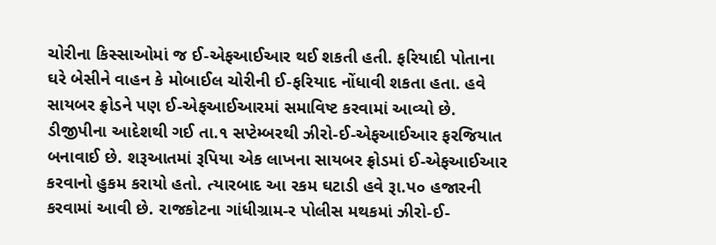ચોરીના કિસ્સાઓમાં જ ઈ-એફઆઈઆર થઈ શકતી હતી. ફરિયાદી પોતાના ઘરે બેસીને વાહન કે મોબાઈલ ચોરીની ઈ-ફરિયાદ નોંધાવી શકતા હતા. હવે સાયબર ફ્રોડને પણ ઈ-એફઆઈઆરમાં સમાવિષ્ટ કરવામાં આવ્યો છે.
ડીજીપીના આદેશથી ગઈ તા.૧ સપ્ટેમ્બરથી ઝીરો-ઈ-એફઆઈઆર ફરજિયાત બનાવાઈ છે. શરૂઆતમાં રૂપિયા એક લાખના સાયબર ફ્રોડમાં ઈ-એફઆઈઆર કરવાનો હુકમ કરાયો હતો. ત્યારબાદ આ રકમ ઘટાડી હવે રૂા.પ૦ હજારની કરવામાં આવી છે. રાજકોટના ગાંધીગ્રામ-ર પોલીસ મથકમાં ઝીરો-ઈ-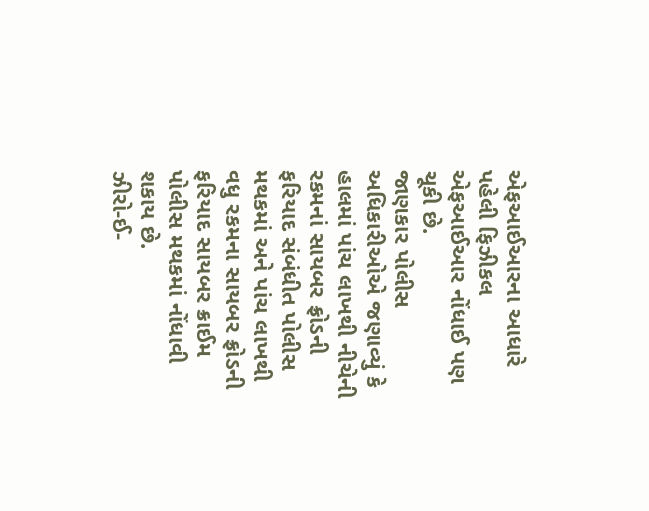એફઆઈઆરના આધારે પહેલી ફિઝીકલ એફઆઈઆર નોંધાઈ પણ ચૂકી છે.
જાણકાર પોલીસ અધિકારીઓએ જણાવ્યું કે હાલમાં પાંચ લાખથી નીચેની રકમનાં સાયબર ફ્રોડની ફરિયાદ સંબંધીત પોલીસ મથકમાં અને પાંચ લાખથી વધુ રકમના સાયબર ફ્રોડની ફરિયાદ સાયબર ક્રાઈમ પોલીસ મથકમાં નોંધાવી શકાય છે.
ઝીરો-ઈ-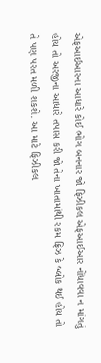એફઆઈઆરના આધારે કોઈ ભોગ બનનાર જો ફિઝીકલ એફઆઈઆર નોંધાવવા ન માંગતું હોય તો અરજીના આધારે તપાસ કરી જો તેના ખાતામાંથી રકમ ફ્રિઝ કે બ્લોક થઈ હોય તો તે પણ પરત મળી શકશે. આ માટે ફિઝીકલ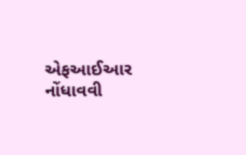એફઆઈઆર નોંધાવવી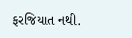ફરજિયાત નથી.